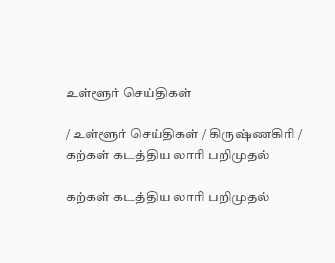உள்ளூர் செய்திகள்

/ உள்ளூர் செய்திகள் / கிருஷ்ணகிரி / கற்கள் கடத்திய லாரி பறிமுதல்

கற்கள் கடத்திய லாரி பறிமுதல்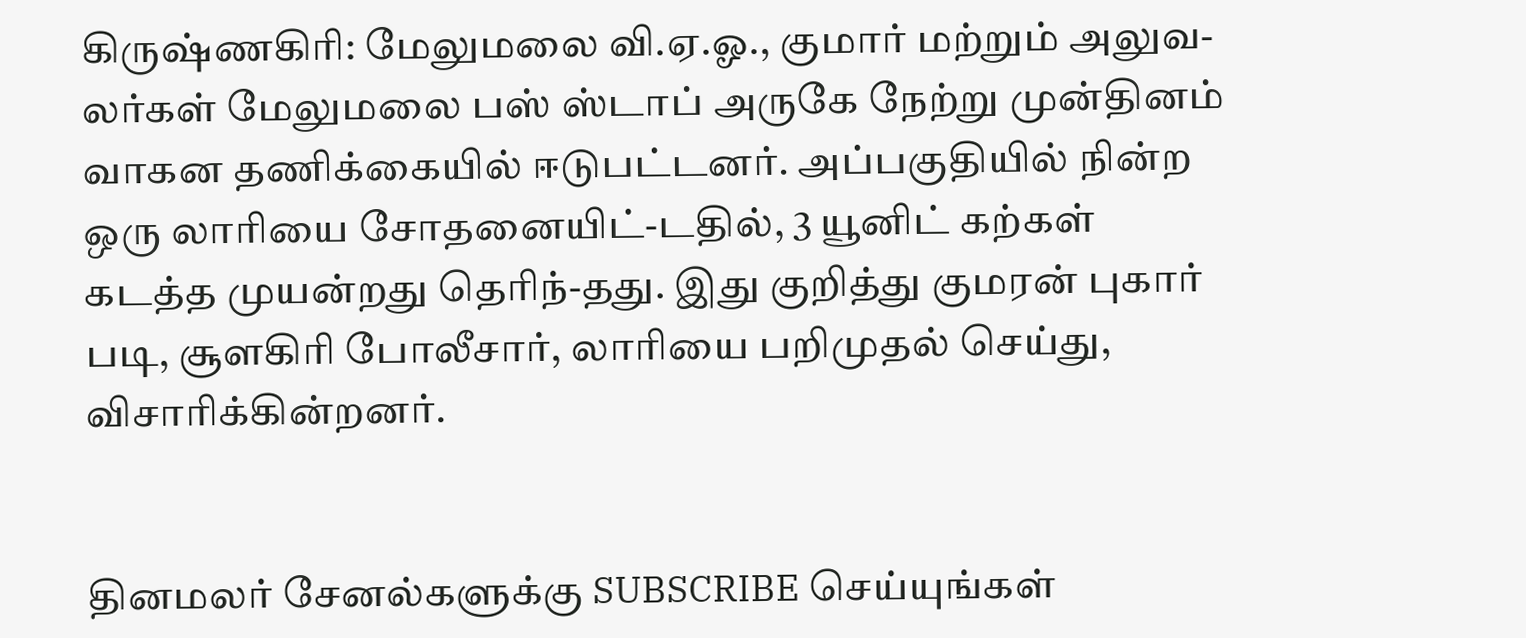கிருஷ்ணகிரி: மேலுமலை வி.ஏ.ஓ., குமார் மற்றும் அலுவ-லர்கள் மேலுமலை பஸ் ஸ்டாப் அருகே நேற்று முன்தினம் வாகன தணிக்கையில் ஈடுபட்டனர். அப்பகுதியில் நின்ற ஒரு லாரியை சோதனையிட்-டதில், 3 யூனிட் கற்கள் கடத்த முயன்றது தெரிந்-தது. இது குறித்து குமரன் புகார் படி, சூளகிரி போலீசார், லாரியை பறிமுதல் செய்து, விசாரிக்கின்றனர்.


தினமலர் சேனல்களுக்கு SUBSCRIBE செய்யுங்கள்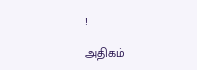!

அதிகம்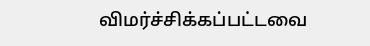விமர்ச்சிக்கப்பட்டவை